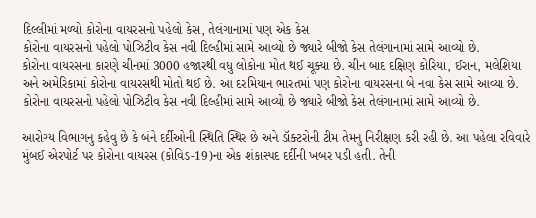દિલ્લીમાં મળ્યો કોરોના વાયરસનો પહેલો કેસ, તેલંગાનામાં પણ એક કેસ
કોરોના વાયરસનો પહેલો પોઝિટીવ કેસ નવી દિલ્હીમાં સામે આવ્યો છે જ્યારે બીજો કેસ તેલંગાનામાં સામે આવ્યો છે.
કોરોના વાયરસના કારણે ચીનમાં 3000 હજારથી વધુ લોકોના મોત થઈ ચૂક્યા છે. ચીન બાદ દક્ષિણ કોરિયા, ઈરાન, મલેશિયા અને અમેરિકામાં કોરોના વાયરસથી મોતો થઈ છે. આ દરમિયાન ભારતમાં પણ કોરોના વાયરસના બે નવા કેસ સામે આવ્યા છે. કોરોના વાયરસનો પહેલો પોઝિટીવ કેસ નવી દિલ્હીમાં સામે આવ્યો છે જ્યારે બીજો કેસ તેલંગાનામાં સામે આવ્યો છે.

આરોગ્ય વિભાગનુ કહેવુ છે કે બંને દર્દીઓની સ્થિતિ સ્થિર છે અને ડૉક્ટરોની ટીમ તેમનુ નિરીક્ષણ કરી રહી છે. આ પહેલા રવિવારે મુંબઈ એરપોર્ટ પર કોરોના વાયરસ (કોવિડ-19)ના એક શંકાસ્પદ દર્દીની ખબર પડી હતી. તેની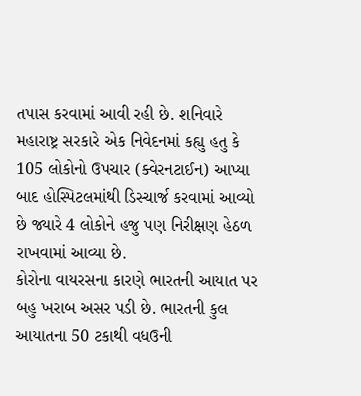તપાસ કરવામાં આવી રહી છે. શનિવારે મહારાષ્ટ્ર સરકારે એક નિવેદનમાં કહ્યુ હતુ કે 105 લોકોનો ઉપચાર (ક્વેરનટાઈન) આપ્યા બાદ હોસ્પિટલમાંથી ડિસ્ચાર્જ કરવામાં આવ્યો છે જ્યારે 4 લોકોને હજુ પણ નિરીક્ષણ હેઠળ રાખવામાં આવ્યા છે.
કોરોના વાયરસના કારણે ભારતની આયાત પર બહુ ખરાબ અસર પડી છે. ભારતની કુલ આયાતના 50 ટકાથી વધઉની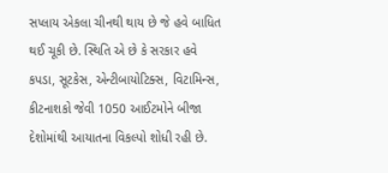સપ્લાય એકલા ચીનથી થાય છે જે હવે બાધિત થઈ ચૂકી છે. સ્થિતિ એ છે કે સરકાર હવે કપડા, સૂટકેસ, એન્ટીબાયોટિક્સ, વિટામિન્સ, કીટનાશકો જેવી 1050 આઈટમોને બીજા દેશોમાંથી આયાતના વિકલ્પો શોધી રહી છે.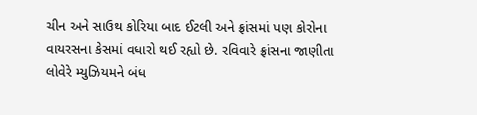ચીન અને સાઉથ કોરિયા બાદ ઈટલી અને ફ્રાંસમાં પણ કોરોના વાયરસના કેસમાં વધારો થઈ રહ્યો છે. રવિવારે ફ્રાંસના જાણીતા લોવેરે મ્યુઝિયમને બંધ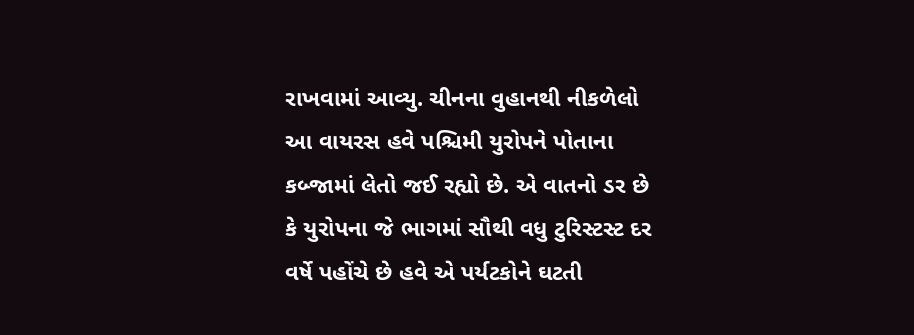રાખવામાં આવ્યુ. ચીનના વુહાનથી નીકળેલો આ વાયરસ હવે પશ્ચિમી યુરોપને પોતાના કબ્જામાં લેતો જઈ રહ્યો છે. એ વાતનો ડર છે કે યુરોપના જે ભાગમાં સૌથી વધુ ટુરિસ્ટસ્ટ દર વર્ષે પહોંચે છે હવે એ પર્યટકોને ઘટતી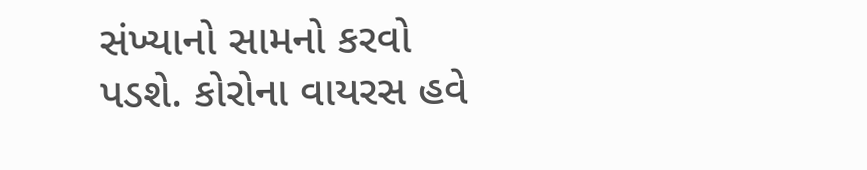સંખ્યાનો સામનો કરવો પડશે. કોરોના વાયરસ હવે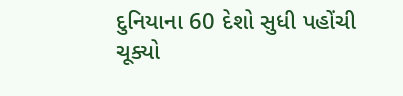દુનિયાના 60 દેશો સુધી પહોંચી ચૂક્યો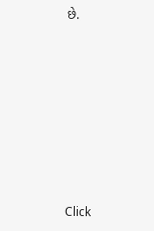છે.












Click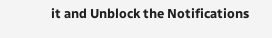it and Unblock the Notifications